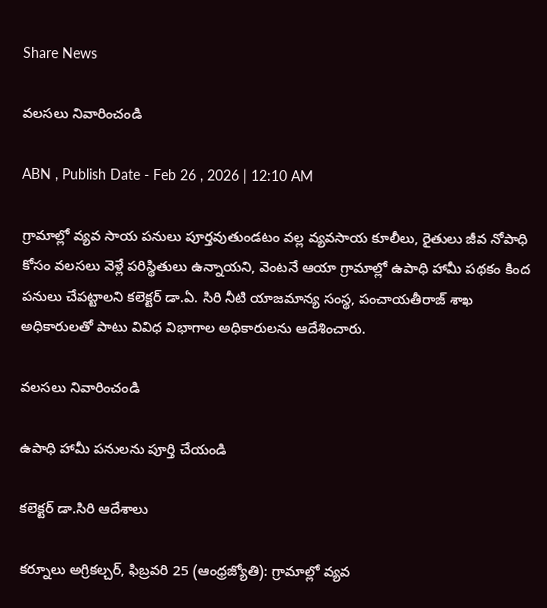Share News

వలసలు నివారించండి

ABN , Publish Date - Feb 26 , 2026 | 12:10 AM

గ్రామాల్లో వ్యవ సాయ పనులు పూర్తవుతుండటం వల్ల వ్యవసాయ కూలీలు, రైతులు జీవ నోపాధి కోసం వలసలు వెళ్లే పరిస్థితులు ఉన్నాయని, వెంటనే ఆయా గ్రామాల్లో ఉపాధి హామీ పథకం కింద పనులు చేపట్టాలని కలెక్టర్‌ డా.ఏ. సిరి నీటి యాజమాన్య సంస్థ, పంచాయతీరాజ్‌ శాఖ అధికారులతో పాటు వివిధ విభాగాల అధికారులను ఆదేశించారు.

వలసలు నివారించండి

ఉపాధి హామీ పనులను పూర్తి చేయండి

కలెక్టర్‌ డా.సిరి ఆదేశాలు

కర్నూలు అగ్రికల్చర్‌, ఫిబ్రవరి 25 (ఆంధ్రజ్యోతి): గ్రామాల్లో వ్యవ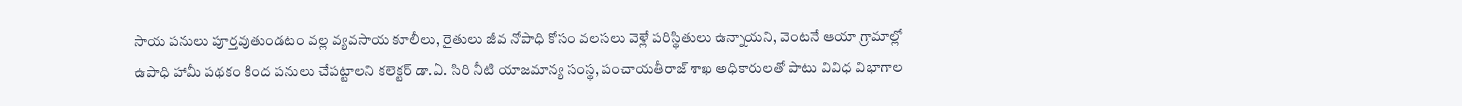సాయ పనులు పూర్తవుతుండటం వల్ల వ్యవసాయ కూలీలు, రైతులు జీవ నోపాధి కోసం వలసలు వెళ్లే పరిస్థితులు ఉన్నాయని, వెంటనే ఆయా గ్రామాల్లో ఉపాధి హామీ పథకం కింద పనులు చేపట్టాలని కలెక్టర్‌ డా.ఏ. సిరి నీటి యాజమాన్య సంస్థ, పంచాయతీరాజ్‌ శాఖ అధికారులతో పాటు వివిధ విభాగాల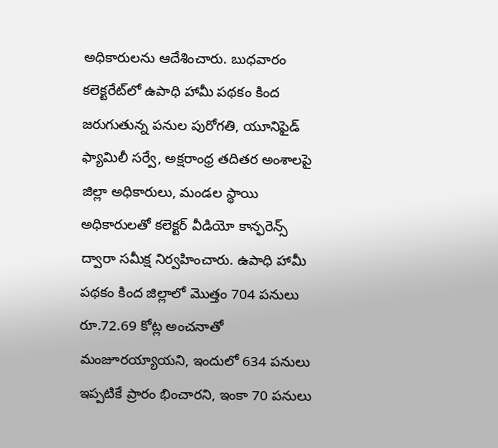అధికారులను ఆదేశించారు. బుధవారం కలెక్టరేట్‌లో ఉపాధి హామీ పథకం కింద జరుగుతున్న పనుల పురోగతి, యూనిఫైడ్‌ ఫ్యామిలీ సర్వే, అక్షరాంధ్ర తదితర అంశాలపై జిల్లా అధికారులు, మండల స్థాయి అధికారులతో కలెక్టర్‌ వీడియో కాన్ఫరెన్స్‌ ద్వారా సమీక్ష నిర్వహించారు. ఉపాధి హామీ పథకం కింద జిల్లాలో మొత్తం 704 పనులు రూ.72.69 కోట్ల అంచనాతో మంజూరయ్యాయని, ఇందులో 634 పనులు ఇప్పటికే ప్రారం భించారని, ఇంకా 70 పనులు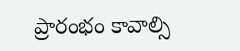ప్రారంభం కావాల్సి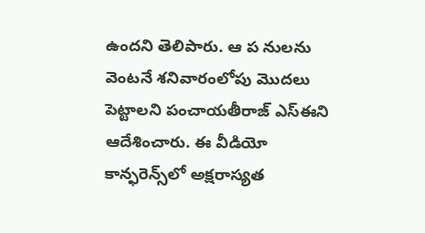ఉందని తెలిపారు. ఆ ప నులను వెంటనే శనివారంలోపు మొదలు పెట్టాలని పంచాయతీరాజ్‌ ఎస్‌ఈని ఆదేశించారు. ఈ వీడియో కాన్ఫరెన్స్‌లో అక్షరాస్యత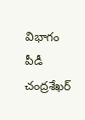విభాగం పీడీ చంద్రశేఖర్‌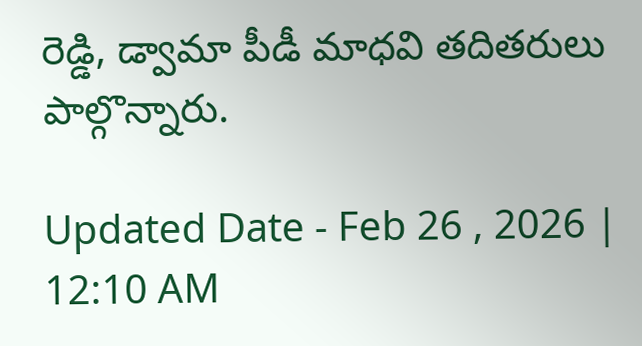రెడ్డి, డ్వామా పీడీ మాధవి తదితరులు పాల్గొన్నారు.

Updated Date - Feb 26 , 2026 | 12:10 AM